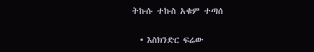ትኩሱ ተኩስ አቁም ተጣሰ

  • እስክንድር ፍሬው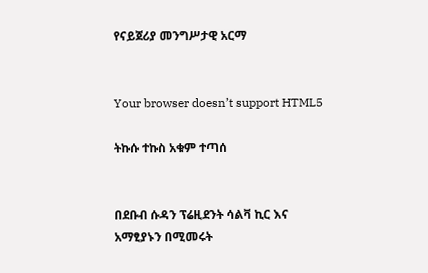የናይጀሪያ መንግሥታዊ አርማ


Your browser doesn’t support HTML5

ትኩሱ ተኩስ አቁም ተጣሰ


በደቡብ ሱዳን ፕሬዚደንት ሳልቫ ኪር እና አማፂያኑን በሚመሩት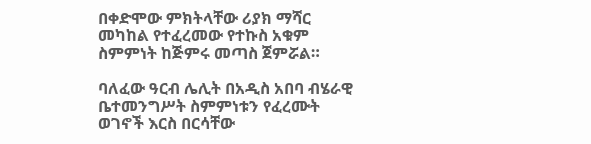በቀድሞው ምክትላቸው ሪያክ ማሻር መካከል የተፈረመው የተኩስ አቁም ስምምነት ከጅምሩ መጣስ ጀምሯል።

ባለፈው ዓርብ ሌሊት በአዲስ አበባ ብሄራዊ ቤተመንግሥት ስምምነቱን የፈረሙት ወገኖች እርስ በርሳቸው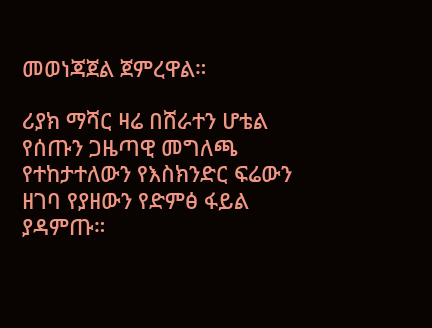መወነጃጀል ጀምረዋል።

ሪያክ ማሻር ዛሬ በሸራተን ሆቴል የሰጡን ጋዜጣዊ መግለጫ የተከታተለውን የእስክንድር ፍሬውን ዘገባ የያዘውን የድምፅ ፋይል ያዳምጡ።